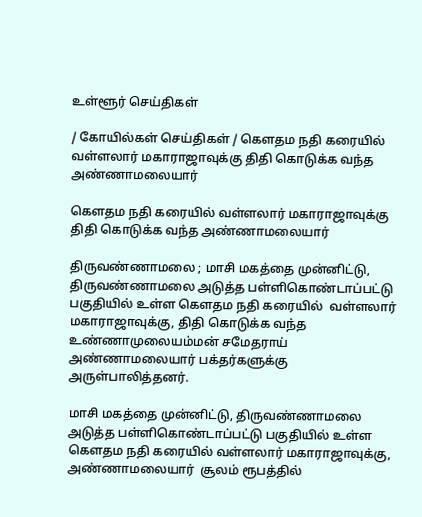உள்ளூர் செய்திகள்

/ கோயில்கள் செய்திகள் / கௌதம நதி கரையில் வள்ளலார் மகாராஜாவுக்கு திதி கொடுக்க வந்த அண்ணாமலையார்

கௌதம நதி கரையில் வள்ளலார் மகாராஜாவுக்கு திதி கொடுக்க வந்த அண்ணாமலையார்

திருவண்ணாமலை ; மாசி மகத்தை முன்னிட்டு, திருவண்ணாமலை அடுத்த பள்ளிகொண்டாப்பட்டு பகுதியில் உள்ள கௌதம நதி கரையில்  வள்ளலார் மகாராஜாவுக்கு, திதி கொடுக்க வந்த   உண்ணாமுலையம்மன் சமேதராய் அண்ணாமலையார் பக்தர்களுக்கு அருள்பாலித்தனர்.

மாசி மகத்தை முன்னிட்டு, திருவண்ணாமலை அடுத்த பள்ளிகொண்டாப்பட்டு பகுதியில் உள்ள கௌதம நதி கரையில் வள்ளலார் மகாராஜாவுக்கு,   அண்ணாமலையார்  சூலம் ரூபத்தில்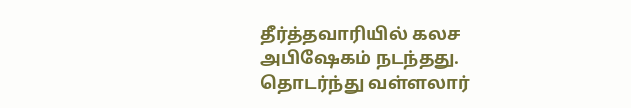தீர்த்தவாரியில் கலச அபிஷேகம் நடந்தது.  தொடர்ந்து வள்ளலார்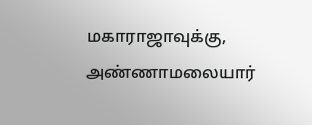மகாராஜாவுக்கு, அண்ணாமலையார்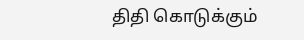திதி கொடுக்கும்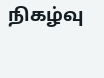நிகழ்வு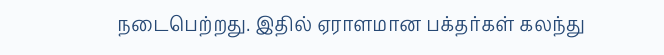நடைபெற்றது. இதில் ஏராளமான பக்தர்கள் கலந்து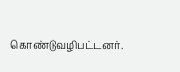கொண்டுவழிபட்டனர்.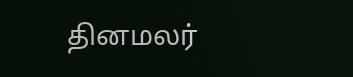தினமலர்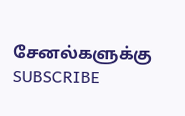சேனல்களுக்கு SUBSCRIBE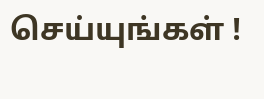செய்யுங்கள் !